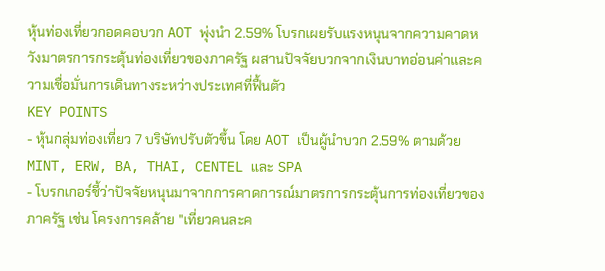หุ้นท่องเที่ยวกอดคอบวก AOT พุ่งนำ 2.59% โบรกเผยรับแรงหนุนจากความคาดหวังมาตรการกระตุ้นท่องเที่ยวของภาครัฐ ผสานปัจจัยบวกจากเงินบาทอ่อนค่าและความเชื่อมั่นการเดินทางระหว่างประเทศที่ฟื้นตัว
KEY POINTS
- หุ้นกลุ่มท่องเที่ยว 7 บริษัทปรับตัวขึ้น โดย AOT เป็นผู้นำบวก 2.59% ตามด้วย MINT, ERW, BA, THAI, CENTEL และ SPA
- โบรกเกอร์ชี้ว่าปัจจัยหนุนมาจากการคาดการณ์มาตรการกระตุ้นการท่องเที่ยวของภาครัฐ เช่น โครงการคล้าย "เที่ยวคนละค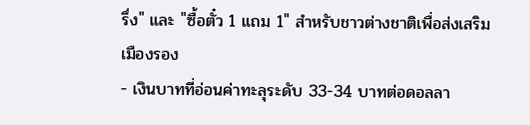รึ่ง" และ "ซื้อตั๋ว 1 แถม 1" สำหรับชาวต่างชาติเพื่อส่งเสริมเมืองรอง
- เงินบาทที่อ่อนค่าทะลุระดับ 33-34 บาทต่อดอลลา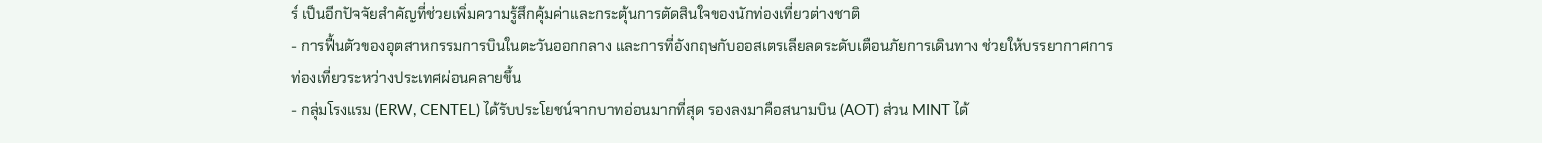ร์ เป็นอีกปัจจัยสำคัญที่ช่วยเพิ่มความรู้สึกคุ้มค่าและกระตุ้นการตัดสินใจของนักท่องเที่ยวต่างชาติ
- การฟื้นตัวของอุตสาหกรรมการบินในตะวันออกกลาง และการที่อังกฤษกับออสเตรเลียลดระดับเตือนภัยการเดินทาง ช่วยให้บรรยากาศการท่องเที่ยวระหว่างประเทศผ่อนคลายขึ้น
- กลุ่มโรงแรม (ERW, CENTEL) ได้รับประโยชน์จากบาทอ่อนมากที่สุด รองลงมาคือสนามบิน (AOT) ส่วน MINT ได้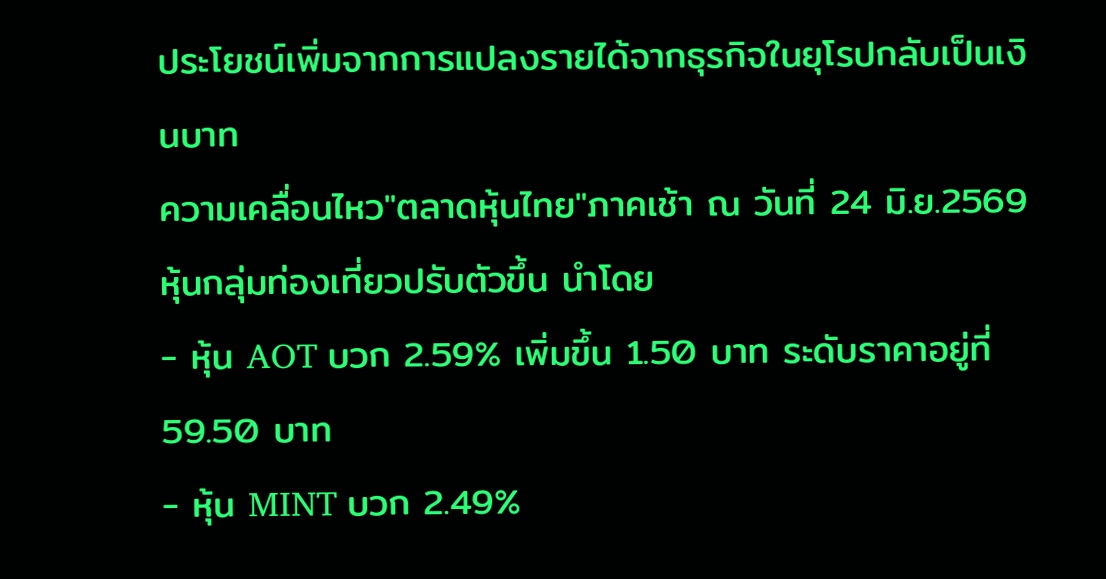ประโยชน์เพิ่มจากการแปลงรายได้จากธุรกิจในยุโรปกลับเป็นเงินบาท
ความเคลื่อนไหว"ตลาดหุ้นไทย"ภาคเช้า ณ วันที่ 24 มิ.ย.2569 หุ้นกลุ่มท่องเที่ยวปรับตัวขึ้น นำโดย
- หุ้น AOT บวก 2.59% เพิ่มขึ้น 1.50 บาท ระดับราคาอยู่ที่ 59.50 บาท
- หุ้น MINT บวก 2.49%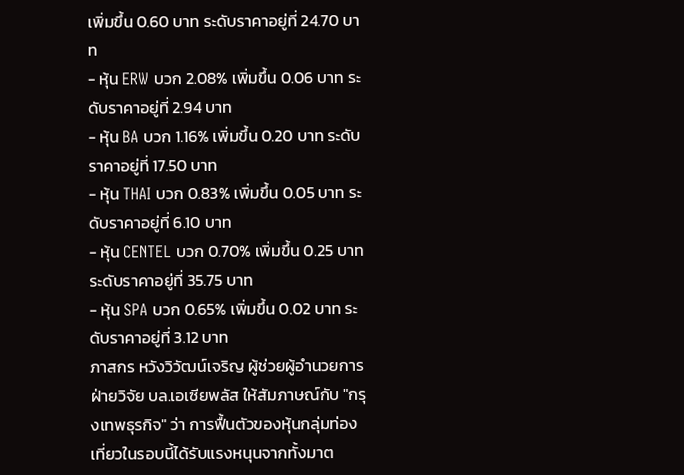เพิ่มขึ้น 0.60 บาท ระดับราคาอยู่ที่ 24.70 บาท
- หุ้น ERW บวก 2.08% เพิ่มขึ้น 0.06 บาท ระดับราคาอยู่ที่ 2.94 บาท
- หุ้น BA บวก 1.16% เพิ่มขึ้น 0.20 บาท ระดับราคาอยู่ที่ 17.50 บาท
- หุ้น THAI บวก 0.83% เพิ่มขึ้น 0.05 บาท ระดับราคาอยู่ที่ 6.10 บาท
- หุ้น CENTEL บวก 0.70% เพิ่มขึ้น 0.25 บาท ระดับราคาอยู่ที่ 35.75 บาท
- หุ้น SPA บวก 0.65% เพิ่มขึ้น 0.02 บาท ระดับราคาอยู่ที่ 3.12 บาท
ภาสกร หวังวิวัฒน์เจริญ ผู้ช่วยผู้อำนวยการ ฝ่ายวิจัย บล.เอเซียพลัส ให้สัมภาษณ์กับ "กรุงเทพธุรกิจ" ว่า การฟื้นตัวของหุ้นกลุ่มท่องเที่ยวในรอบนี้ได้รับแรงหนุนจากทั้งมาต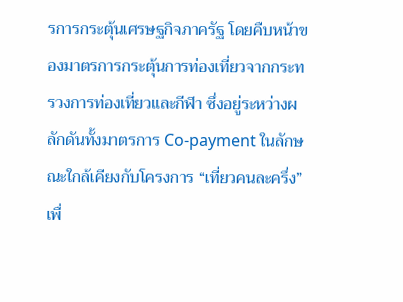รการกระตุ้นเศรษฐกิจภาครัฐ โดยคืบหน้าของมาตรการกระตุ้นการท่องเที่ยวจากกระทรวงการท่องเที่ยวและกีฬา ซึ่งอยู่ระหว่างผลักดันทั้งมาตรการ Co-payment ในลักษณะใกล้เคียงกับโครงการ “เที่ยวคนละครึ่ง” เพื่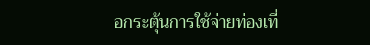อกระตุ้นการใช้จ่ายท่องเที่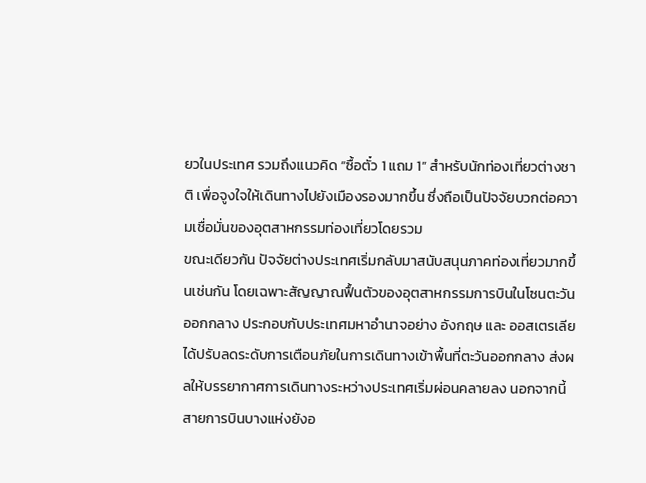ยวในประเทศ รวมถึงแนวคิด “ซื้อตั๋ว 1 แถม 1” สำหรับนักท่องเที่ยวต่างชาติ เพื่อจูงใจให้เดินทางไปยังเมืองรองมากขึ้น ซึ่งถือเป็นปัจจัยบวกต่อความเชื่อมั่นของอุตสาหกรรมท่องเที่ยวโดยรวม
ขณะเดียวกัน ปัจจัยต่างประเทศเริ่มกลับมาสนับสนุนภาคท่องเที่ยวมากขึ้นเช่นกัน โดยเฉพาะสัญญาณฟื้นตัวของอุตสาหกรรมการบินในโซนตะวันออกกลาง ประกอบกับประเทศมหาอำนาจอย่าง อังกฤษ และ ออสเตรเลีย ได้ปรับลดระดับการเตือนภัยในการเดินทางเข้าพื้นที่ตะวันออกกลาง ส่งผลให้บรรยากาศการเดินทางระหว่างประเทศเริ่มผ่อนคลายลง นอกจากนี้ สายการบินบางแห่งยังอ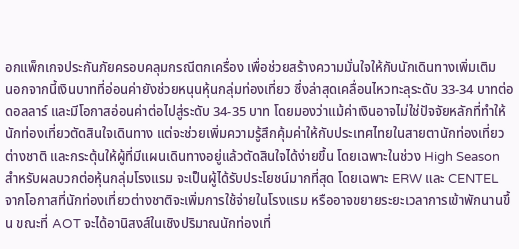อกแพ็กเกจประกันภัยครอบคลุมกรณีตกเครื่อง เพื่อช่วยสร้างความมั่นใจให้กับนักเดินทางเพิ่มเติม
นอกจากนี้เงินบาทที่อ่อนค่ายังช่วยหนุนหุ้นกลุ่มท่องเที่ยว ซึ่งล่าสุดเคลื่อนไหวทะลุระดับ 33-34 บาทต่อดอลลาร์ และมีโอกาสอ่อนค่าต่อไปสู่ระดับ 34-35 บาท โดยมองว่าแม้ค่าเงินอาจไม่ใช่ปัจจัยหลักที่ทำให้นักท่องเที่ยวตัดสินใจเดินทาง แต่จะช่วยเพิ่มความรู้สึกคุ้มค่าให้กับประเทศไทยในสายตานักท่องเที่ยวต่างชาติ และกระตุ้นให้ผู้ที่มีแผนเดินทางอยู่แล้วตัดสินใจได้ง่ายขึ้น โดยเฉพาะในช่วง High Season
สำหรับผลบวกต่อหุ้นกลุ่มโรงแรม จะเป็นผู้ได้รับประโยชน์มากที่สุด โดยเฉพาะ ERW และ CENTEL จากโอกาสที่นักท่องเที่ยวต่างชาติจะเพิ่มการใช้จ่ายในโรงแรม หรืออาจขยายระยะเวลาการเข้าพักนานขึ้น ขณะที่ AOT จะได้อานิสงส์ในเชิงปริมาณนักท่องเที่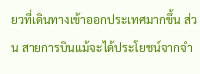ยวที่เดินทางเข้าออกประเทศมากขึ้น ส่วน สายการบินแม้จะได้ประโยชน์จากจำ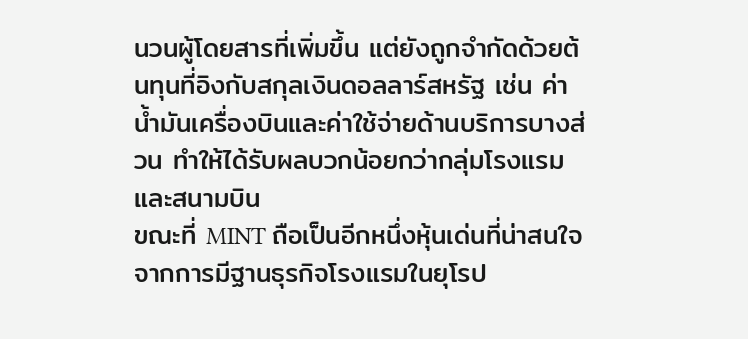นวนผู้โดยสารที่เพิ่มขึ้น แต่ยังถูกจำกัดด้วยต้นทุนที่อิงกับสกุลเงินดอลลาร์สหรัฐ เช่น ค่าน้ำมันเครื่องบินและค่าใช้จ่ายด้านบริการบางส่วน ทำให้ได้รับผลบวกน้อยกว่ากลุ่มโรงแรมและสนามบิน
ขณะที่ MINT ถือเป็นอีกหนึ่งหุ้นเด่นที่น่าสนใจจากการมีฐานธุรกิจโรงแรมในยุโรป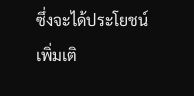ซึ่งจะได้ประโยชน์เพิ่มเติ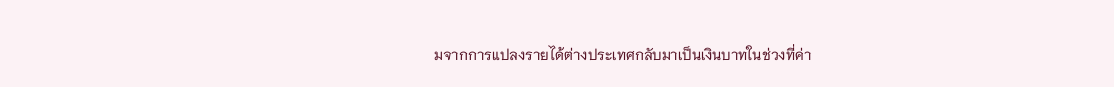มจากการแปลงรายได้ต่างประเทศกลับมาเป็นเงินบาทในช่วงที่ค่า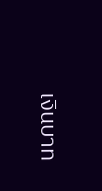เงินบาท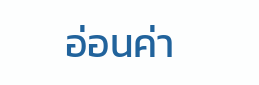อ่อนค่า